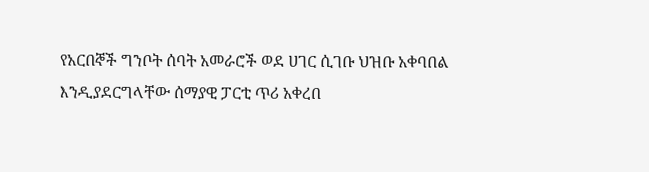የአርበኞች ግንቦት ሰባት አመራሮች ወደ ሀገር ሲገቡ ህዝቡ አቀባበል እንዲያደርግላቸው ሰማያዊ ፓርቲ ጥሪ አቀረበ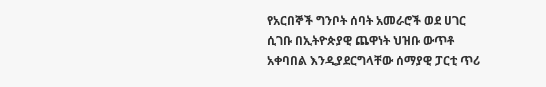የአርበኞች ግንቦት ሰባት አመራሮች ወደ ሀገር ሲገቡ በኢትዮጵያዊ ጨዋነት ህዝቡ ውጥቶ አቀባበል እንዲያደርግላቸው ሰማያዊ ፓርቲ ጥሪ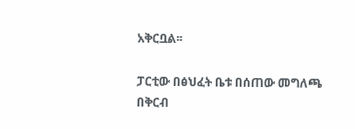አቅርቧል፡፡

ፓርቲው በፅህፈት ቤቱ በሰጠው መግለጫ  በቅርብ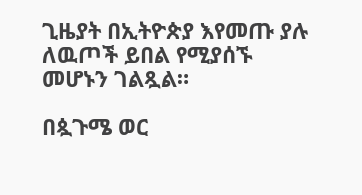ጊዜያት በኢትዮጵያ እየመጡ ያሉ ለዉጦች ይበል የሚያሰኙ መሆኑን ገልጿል።

በጷጉሜ ወር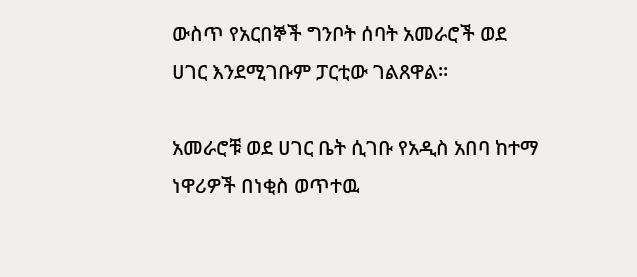ውስጥ የአርበኞች ግንቦት ሰባት አመራሮች ወደ ሀገር እንደሚገቡም ፓርቲው ገልጸዋል።

አመራሮቹ ወደ ሀገር ቤት ሲገቡ የአዲስ አበባ ከተማ ነዋሪዎች በነቂስ ወጥተዉ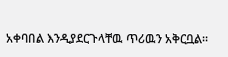አቀባበል እንዲያደርጉላቸዉ ጥሪዉን አቅርቧል።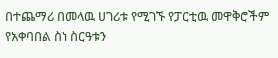በተጨማሪ በመላዉ ሀገሪቱ የሚገኙ የፓርቲዉ መዋቅሮችም የአቀባበል ስነ ስርዓቱን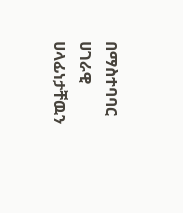በማስተባባር ሀገራዊ ሀላፊነታቸዉን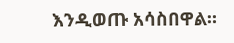እንዲወጡ አሳስበዋል።